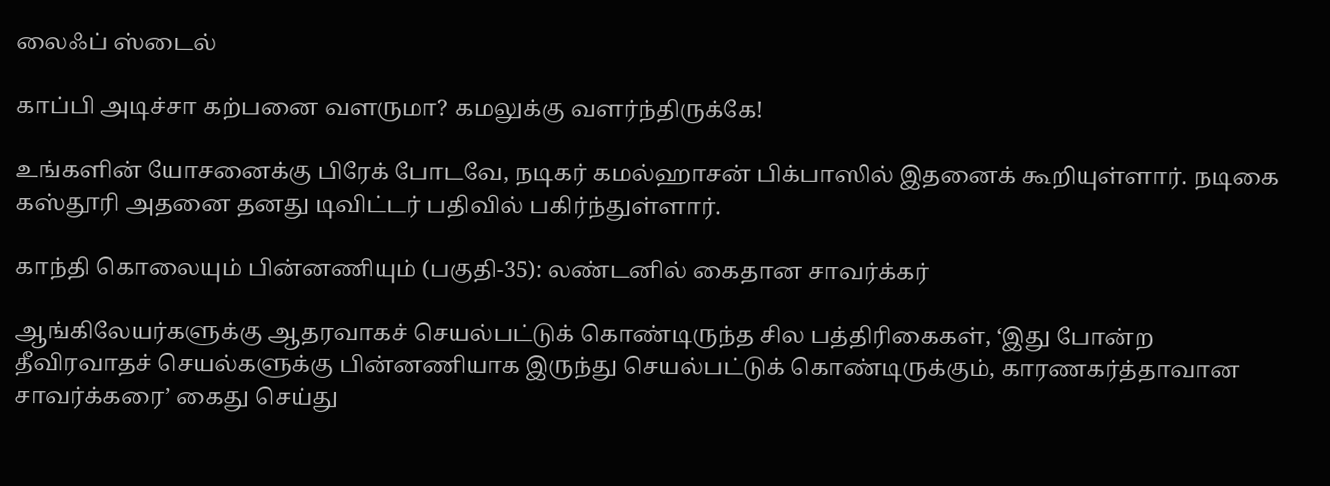லைஃப் ஸ்டைல்

காப்பி அடிச்சா கற்பனை வளருமா? கமலுக்கு வளர்ந்திருக்கே!

உங்களின் யோசனைக்கு பிரேக் போடவே, நடிகர் கமல்ஹாசன் பிக்பாஸில் இதனைக் கூறியுள்ளார். நடிகை கஸ்தூரி அதனை தனது டிவிட்டர் பதிவில் பகிர்ந்துள்ளார்.

காந்தி கொலையும் பின்னணியும் (பகுதி-35): லண்டனில் கைதான சாவர்க்கர்

ஆங்கிலேயர்களுக்கு ஆதரவாகச் செயல்பட்டுக் கொண்டிருந்த சில பத்திரிகைகள், ‘இது போன்ற தீவிரவாதச் செயல்களுக்கு பின்னணியாக இருந்து செயல்பட்டுக் கொண்டிருக்கும், காரணகர்த்தாவான சாவர்க்கரை’ கைது செய்து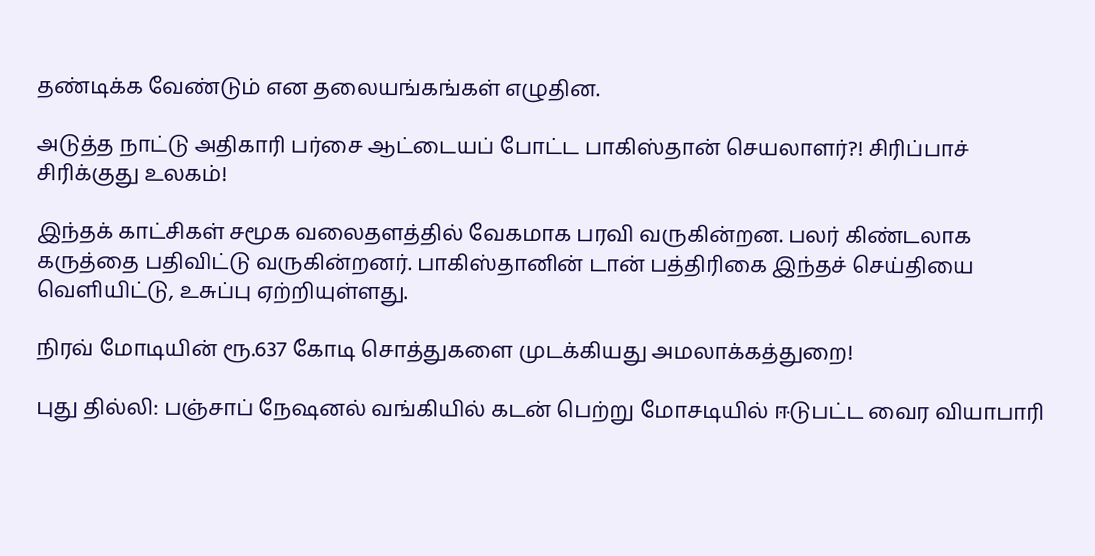தண்டிக்க வேண்டும் என தலையங்கங்கள் எழுதின.

அடுத்த நாட்டு அதிகாரி பர்சை ஆட்டையப் போட்ட பாகிஸ்தான் செயலாளர்?! சிரிப்பாச் சிரிக்குது உலகம்!

இந்தக் காட்சிகள் சமூக வலைதளத்தில் வேகமாக பரவி வருகின்றன. பலர் கிண்டலாக கருத்தை பதிவிட்டு வருகின்றனர். பாகிஸ்தானின் டான் பத்திரிகை இந்தச் செய்தியை வெளியிட்டு, உசுப்பு ஏற்றியுள்ளது.

நிரவ் மோடியின் ரூ.637 கோடி சொத்துகளை முடக்கியது அமலாக்கத்துறை!

புது தில்லி: பஞ்சாப் நேஷனல் வங்கியில் கடன் பெற்று மோசடியில் ஈடுபட்ட வைர வியாபாரி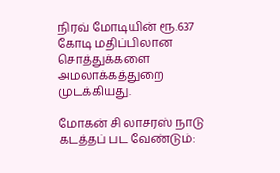நிரவ் மோடியின் ரூ.637 கோடி மதிப்பிலான சொத்துக்களை அமலாக்கத்துறை முடக்கியது.

மோகன் சி லாசரஸ் நாடு கடத்தப் பட வேண்டும்: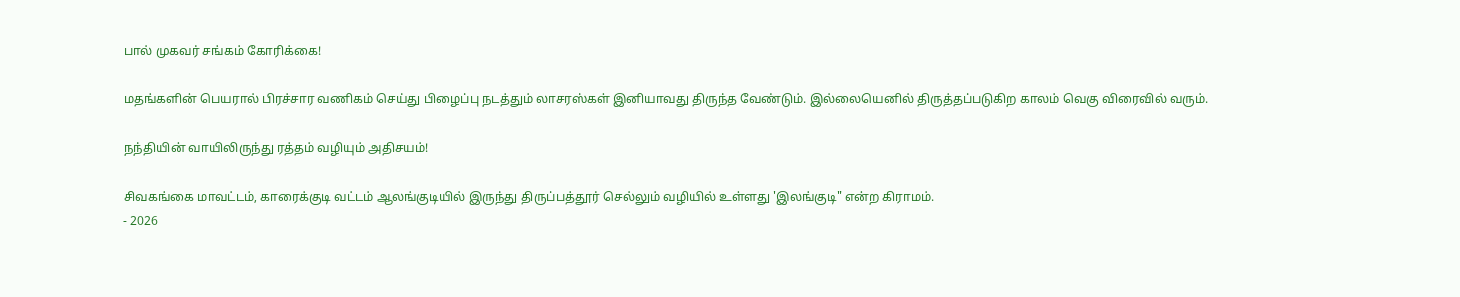பால் முகவர் சங்கம் கோரிக்கை!

மதங்களின் பெயரால் பிரச்சார வணிகம் செய்து பிழைப்பு நடத்தும் லாசரஸ்கள் இனியாவது திருந்த வேண்டும். இல்லையெனில் திருத்தப்படுகிற காலம் வெகு விரைவில் வரும்.

நந்தியின் வாயிலிருந்து ரத்தம் வழியும் அதிசயம்!

சிவகங்கை மாவட்டம், காரைக்குடி வட்டம் ஆலங்குடியில் இருந்து திருப்பத்தூர் செல்லும் வழியில் உள்ளது 'இலங்குடி" என்ற கிராமம்.
- 2026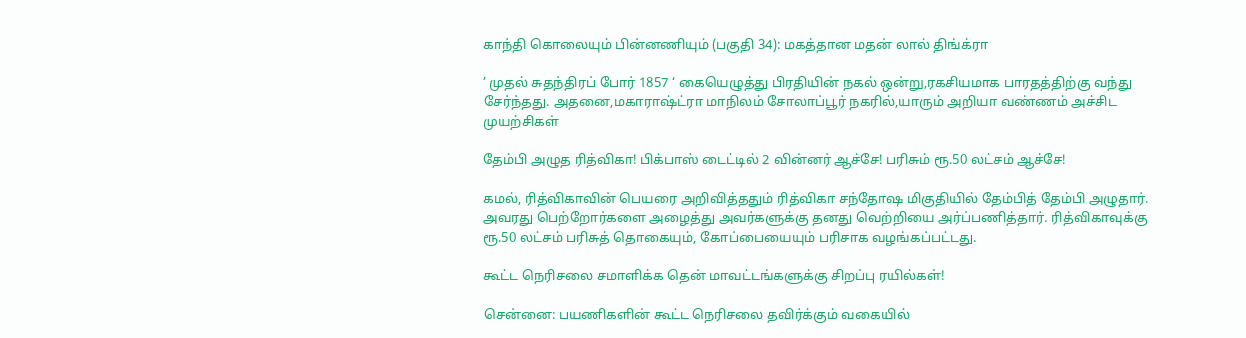காந்தி கொலையும் பின்னணியும் (பகுதி 34): மகத்தான மதன் லால் திங்க்ரா

’ முதல் சுதந்திரப் போர் 1857 ‘ கையெழுத்து பிரதியின் நகல் ஒன்று,ரகசியமாக பாரதத்திற்கு வந்து சேர்ந்தது. அதனை,மகாராஷ்ட்ரா மாநிலம் சோலாப்பூர் நகரில்,யாரும் அறியா வண்ணம் அச்சிட முயற்சிகள்

தேம்பி அழுத ரித்விகா! பிக்பாஸ் டைட்டில் 2 வின்னர் ஆச்சே! பரிசும் ரூ.50 லட்சம் ஆச்சே!

கமல், ரித்விகாவின் பெயரை அறிவித்ததும் ரித்விகா சந்தோஷ மிகுதியில் தேம்பித் தேம்பி அழுதார். அவரது பெற்றோர்களை அழைத்து அவர்களுக்கு தனது வெற்றியை அர்ப்பணித்தார். ரித்விகாவுக்கு ரூ.50 லட்சம் பரிசுத் தொகையும், கோப்பையையும் பரிசாக வழங்கப்பட்டது.

கூட்ட நெரிசலை சமாளிக்க தென் மாவட்டங்களுக்கு சிறப்பு ரயில்கள்!

சென்னை: பயணிகளின் கூட்ட நெரிசலை தவிர்க்கும் வகையில்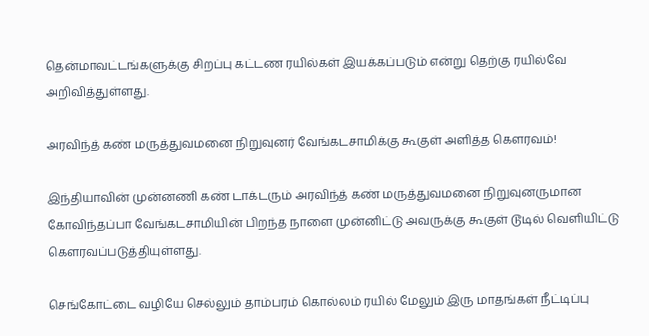தென்மாவட்டங்களுக்கு சிறப்பு கட்டண ரயில்கள் இயக்கப்படும் என்று தெற்கு ரயில்வே அறிவித்துள்ளது.

அரவிந்த் கண் மருத்துவமனை நிறுவுனர் வேங்கடசாமிக்கு கூகுள் அளித்த கௌரவம்!

இந்தியாவின் முன்னணி கண் டாக்டரும் அரவிந்த் கண் மருத்துவமனை நிறுவுனருமான கோவிந்தப்பா வேங்கடசாமியின் பிறந்த நாளை முன்னிட்டு அவருக்கு கூகுள் டூடில் வெளியிட்டு கௌரவப்படுத்தியுள்ளது.

செங்கோட்டை வழியே செல்லும் தாம்பரம் கொல்லம் ரயில் மேலும் இரு மாதங்கள் நீட்டிப்பு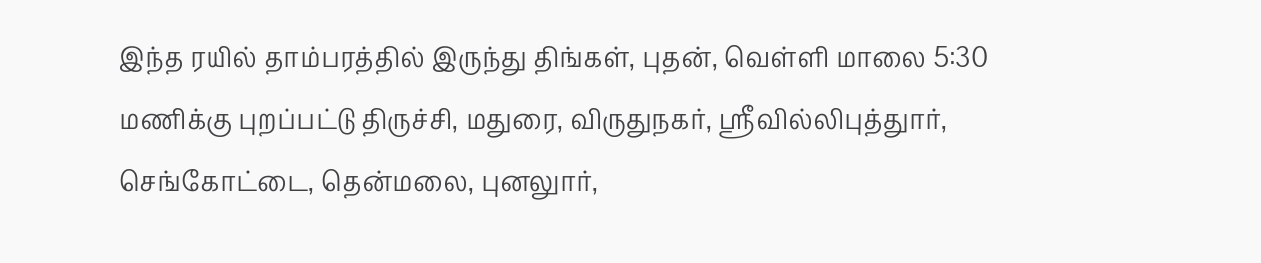இந்த ரயில் தாம்பரத்தில் இருந்து திங்கள், புதன், வெள்ளி மாலை 5:30 மணிக்கு புறப்பட்டு திருச்சி, மதுரை, விருதுநகர், ஸ்ரீவில்லிபுத்துார், செங்கோட்டை, தென்மலை, புனலுார்,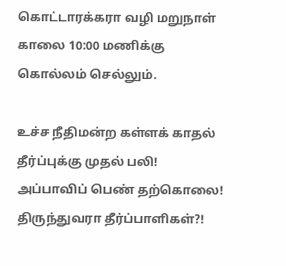கொட்டாரக்கரா வழி மறுநாள் காலை 10:00 மணிக்கு கொல்லம் செல்லும்.

உச்ச நீதிமன்ற கள்ளக் காதல் தீர்ப்புக்கு முதல் பலி! அப்பாவிப் பெண் தற்கொலை! திருந்துவரா தீர்ப்பாளிகள்?!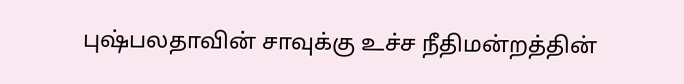புஷ்பலதாவின் சாவுக்கு உச்ச நீதிமன்றத்தின்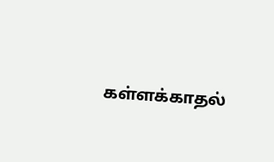கள்ளக்காதல்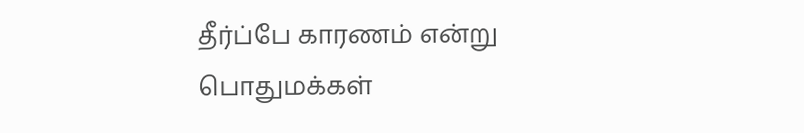தீர்ப்பே காரணம் என்று பொதுமக்கள்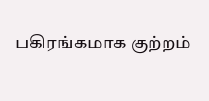பகிரங்கமாக குற்றம்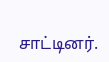சாட்டினர்.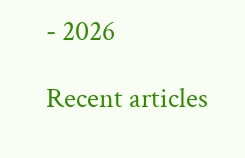- 2026

Recent articles